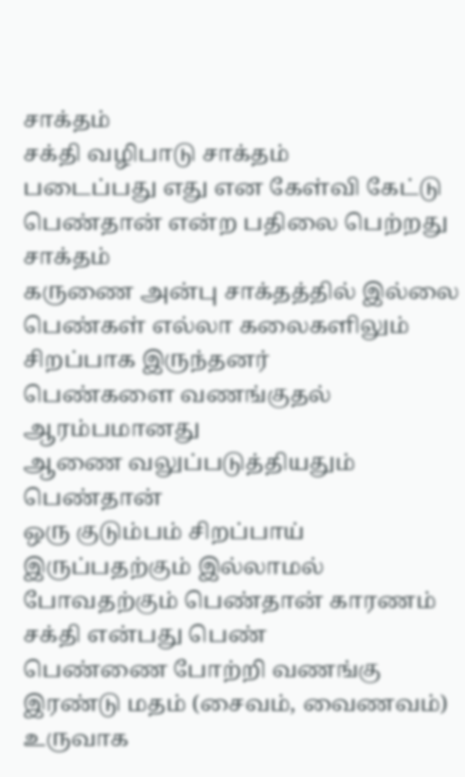சாக்தம்
சக்தி வழிபாடு சாக்தம்
படைப்பது எது என கேள்வி கேட்டு பெண்தான் என்ற பதிலை பெற்றது சாக்தம்
கருணை அன்பு சாக்தத்தில் இல்லை
பெண்கள் எல்லா கலைகளிலும் சிறப்பாக இருந்தனர்
பெண்களை வணங்குதல் ஆரம்பமானது
ஆணை வலுப்படுத்தியதும் பெண்தான்
ஒரு குடும்பம் சிறப்பாய் இருப்பதற்கும் இல்லாமல் போவதற்கும் பெண்தான் காரணம்
சக்தி என்பது பெண்
பெண்ணை போற்றி வணங்கு
இரண்டு மதம் (சைவம், வைணவம்) உருவாக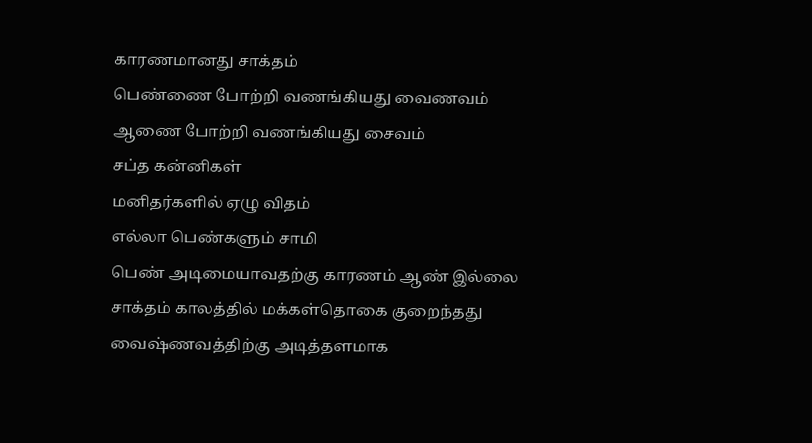காரணமானது சாக்தம்
பெண்ணை போற்றி வணங்கியது வைணவம்
ஆணை போற்றி வணங்கியது சைவம்
சப்த கன்னிகள்
மனிதர்களில் ஏழு விதம்
எல்லா பெண்களும் சாமி
பெண் அடிமையாவதற்கு காரணம் ஆண் இல்லை
சாக்தம் காலத்தில் மக்கள்தொகை குறைந்தது
வைஷ்ணவத்திற்கு அடித்தளமாக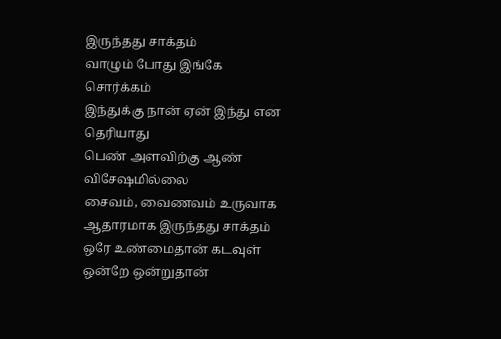இருந்தது சாக்தம்
வாழும் போது இங்கே சொர்க்கம்
இந்துக்கு நான் ஏன் இந்து என தெரியாது
பெண் அளவிற்கு ஆண் விசேஷமில்லை
சைவம், வைணவம் உருவாக ஆதாரமாக இருந்தது சாக்தம்
ஒரே உண்மைதான் கடவுள் ஒன்றே ஒன்றுதான்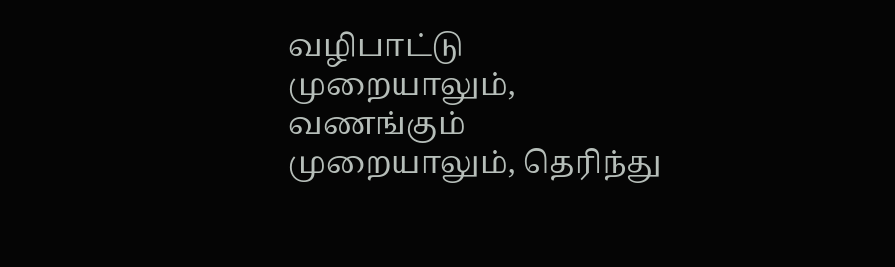வழிபாட்டு முறையாலும், வணங்கும் முறையாலும், தெரிந்து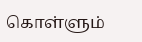கொள்ளும்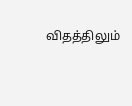விதத்திலும்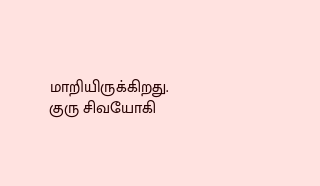மாறியிருக்கிறது.
குரு சிவயோகி